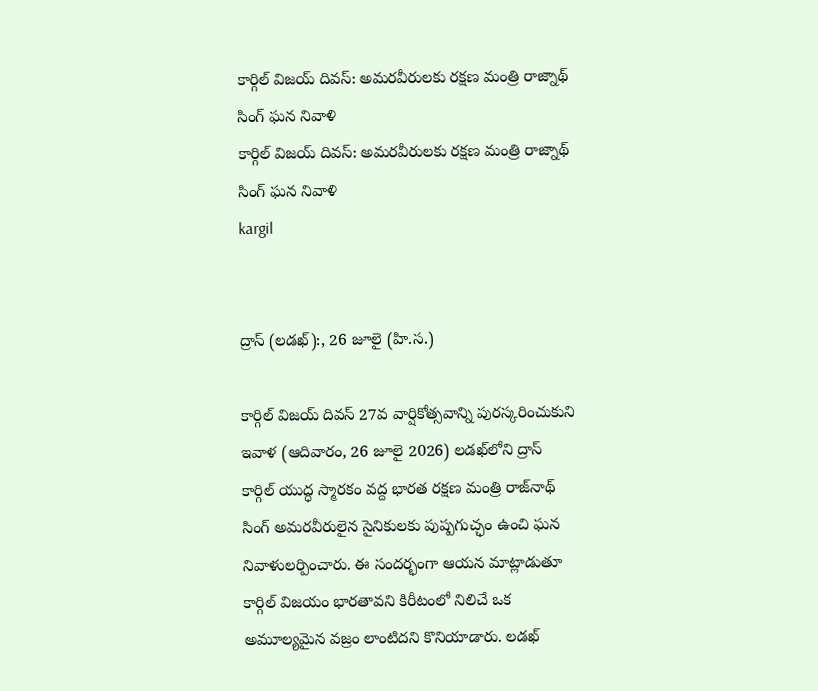కార్గిల్ విజయ్ దివస్: అమరవీరులకు రక్షణ మంత్రి రాజ్నాథ్ సింగ్ ఘన నివాళి
కార్గిల్ విజయ్ దివస్: అమరవీరులకు రక్షణ మంత్రి రాజ్నాథ్ సింగ్ ఘన నివాళి
kargil


ద్రాస్ (లడఖ్):, 26 జూలై (హి.స.)

కార్గిల్ విజయ్ దివస్ 27వ వార్షికోత్సవాన్ని పురస్కరించుకుని ఇవాళ (ఆదివారం, 26 జూలై 2026) లడఖ్‌లోని ద్రాస్ కార్గిల్ యుద్ధ స్మారకం వద్ద భారత రక్షణ మంత్రి రాజ్‌నాథ్ సింగ్ అమరవీరులైన సైనికులకు పుష్పగుచ్ఛం ఉంచి ఘన నివాళులర్పించారు. ఈ సందర్భంగా ఆయన మాట్లాడుతూ కార్గిల్ విజయం భారతావని కిరీటంలో నిలిచే ఒక అమూల్యమైన వజ్రం లాంటిదని కొనియాడారు. లడఖ్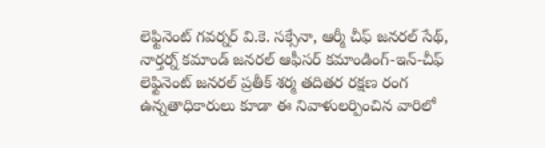లెఫ్టినెంట్ గవర్నర్ వి.కె. సక్సేనా, ఆర్మీ చీఫ్ జనరల్ సేథ్, నార్తర్న్ కమాండ్ జనరల్ ఆఫీసర్ కమాండింగ్-ఇన్-చీఫ్ లెఫ్టినెంట్ జనరల్ ప్రతీక్ శర్మ తదితర రక్షణ రంగ ఉన్నతాధికారులు కూడా ఈ నివాళులర్పించిన వారిలో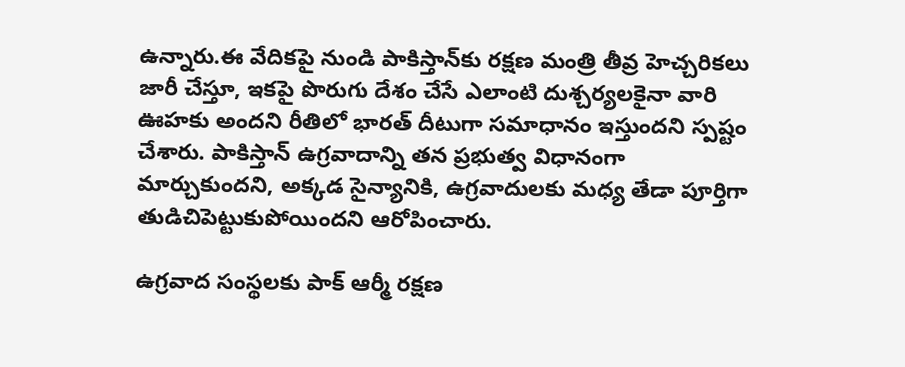ఉన్నారు.ఈ వేదికపై నుండి పాకిస్తాన్‌కు రక్షణ మంత్రి తీవ్ర హెచ్చరికలు జారీ చేస్తూ, ఇకపై పొరుగు దేశం చేసే ఎలాంటి దుశ్చర్యలకైనా వారి ఊహకు అందని రీతిలో భారత్ దీటుగా సమాధానం ఇస్తుందని స్పష్టం చేశారు. పాకిస్తాన్ ఉగ్రవాదాన్ని తన ప్రభుత్వ విధానంగా మార్చుకుందని, అక్కడ సైన్యానికి, ఉగ్రవాదులకు మధ్య తేడా పూర్తిగా తుడిచిపెట్టుకుపోయిందని ఆరోపించారు.

ఉగ్రవాద సంస్థలకు పాక్ ఆర్మీ రక్షణ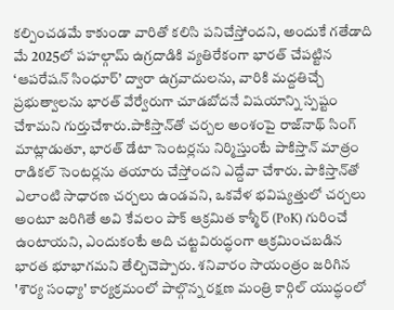కల్పించడమే కాకుండా వారితో కలిసి పనిచేస్తోందని, అందుకే గతేడాది మే 2025లో పహల్గామ్ ఉగ్రదాడికి వ్యతిరేకంగా భారత్ చేపట్టిన ‘ఆపరేషన్ సింధూర్’ ద్వారా ఉగ్రవాదులను, వారికి మద్దతిచ్చే ప్రభుత్వాలను భారత్ వేర్వేరుగా చూడబోదనే విషయాన్ని స్పష్టం చేశామని గుర్తుచేశారు.పాకిస్తాన్‌తో చర్చల అంశంపై రాజ్‌నాథ్ సింగ్ మాట్లాడుతూ, భారత్ డేటా సెంటర్లను నిర్మిస్తుంటే పాకిస్తాన్ మాత్రం రాడికల్ సెంటర్లను తయారు చేస్తోందని ఎద్దేవా చేశారు. పాకిస్తాన్‌తో ఎలాంటి సాధారణ చర్చలు ఉండవని, ఒకవేళ భవిష్యత్తులో చర్చలు అంటూ జరిగితే అవి కేవలం పాక్ ఆక్రమిత కాశ్మీర్ (PoK) గురించే ఉంటాయని, ఎందుకంటే అది చట్టవిరుద్ధంగా ఆక్రమించబడిన భారత భూభాగమని తేల్చిచెప్పారు. శనివారం సాయంత్రం జరిగిన 'శౌర్య సంధ్యా' కార్యక్రమంలో పాల్గొన్న రక్షణ మంత్రి కార్గిల్ యుద్ధంలో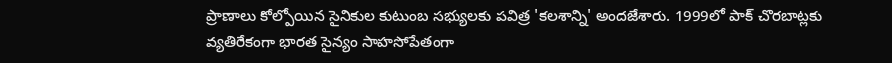ప్రాణాలు కోల్పోయిన సైనికుల కుటుంబ సభ్యులకు పవిత్ర 'కలశాన్ని' అందజేశారు. 1999లో పాక్ చొరబాట్లకు వ్యతిరేకంగా భారత సైన్యం సాహసోపేతంగా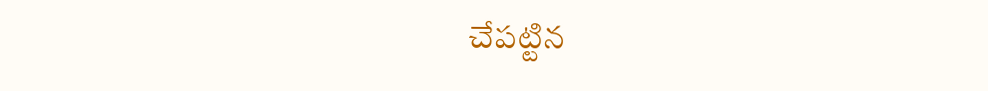చేపట్టిన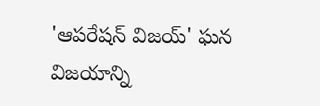'ఆపరేషన్ విజయ్' ఘన విజయాన్ని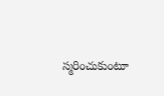స్మరించుకుంటూ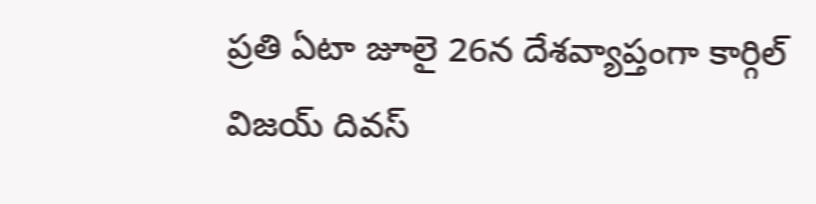ప్రతి ఏటా జూలై 26న దేశవ్యాప్తంగా కార్గిల్ విజయ్ దివస్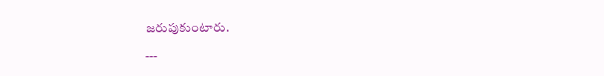జరుపుకుంటారు.

---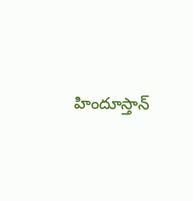హిందూస్తాన్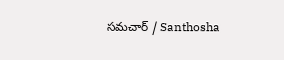సమచార్ / Santhosha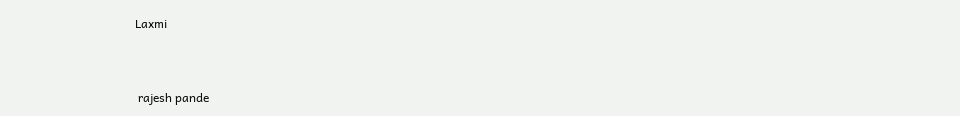Laxmi


 rajesh pande